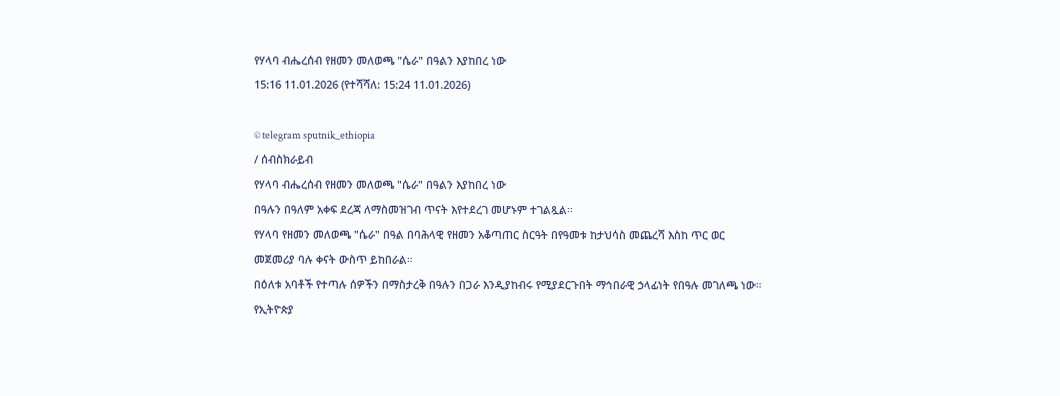የሃላባ ብሔረሰብ የዘመን መለወጫ "ሴራ" በዓልን እያከበረ ነው
15:16 11.01.2026 (የተሻሻለ: 15:24 11.01.2026)

© telegram sputnik_ethiopia
/ ሰብስክራይብ
የሃላባ ብሔረሰብ የዘመን መለወጫ "ሴራ" በዓልን እያከበረ ነው
በዓሉን በዓለም አቀፍ ደረጃ ለማስመዝገብ ጥናት እየተደረገ መሆኑም ተገልጿል፡፡
የሃላባ የዘመን መለወጫ "ሴራ" በዓል በባሕላዊ የዘመን አቆጣጠር ስርዓት በየዓመቱ ከታህሳስ መጨረሻ እስከ ጥር ወር መጀመሪያ ባሉ ቀናት ውስጥ ይከበራል።
በዕለቱ አባቶች የተጣሉ ሰዎችን በማስታረቅ በዓሉን በጋራ እንዲያከብሩ የሚያደርጉበት ማኅበራዊ ኃላፊነት የበዓሉ መገለጫ ነው።
የኢትዮጵያ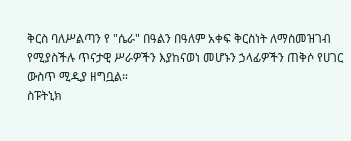ቅርስ ባለሥልጣን የ "ሴራ" በዓልን በዓለም አቀፍ ቅርስነት ለማስመዝገብ የሚያስችሉ ጥናታዊ ሥራዎችን እያከናወነ መሆኑን ኃላፊዎችን ጠቅሶ የሀገር ውስጥ ሚዲያ ዘግቧል።
ስፑትኒክ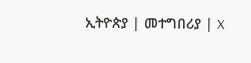ኢትዮጵያ | መተግበሪያ | X